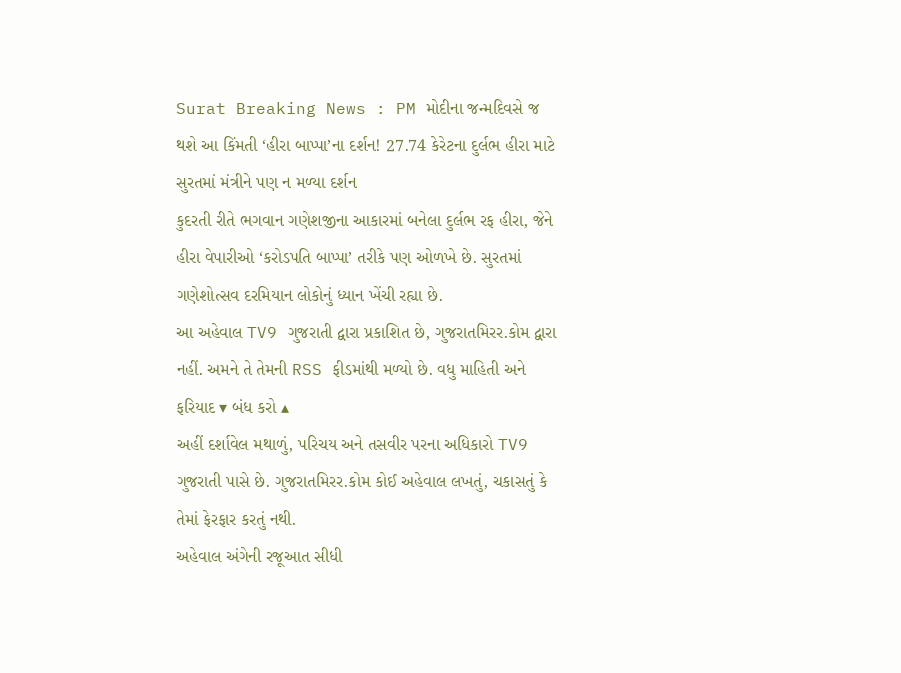Surat Breaking News : PM મોદીના જન્મદિવસે જ થશે આ કિંમતી ‘હીરા બાપ્પા’ના દર્શન! 27.74 કેરેટના દુર્લભ હીરા માટે સુરતમાં મંત્રીને પણ ન મળ્યા દર્શન
કુદરતી રીતે ભગવાન ગણેશજીના આકારમાં બનેલા દુર્લભ રફ હીરા, જેને હીરા વેપારીઓ ‘કરોડપતિ બાપ્પા’ તરીકે પણ ઓળખે છે. સુરતમાં ગણેશોત્સવ દરમિયાન લોકોનું ધ્યાન ખેંચી રહ્યા છે.
આ અહેવાલ TV9 ગુજરાતી દ્વારા પ્રકાશિત છે, ગુજરાતમિરર.કોમ દ્વારા નહીં. અમને તે તેમની RSS ફીડમાંથી મળ્યો છે. વધુ માહિતી અને ફરિયાદ ▾ બંધ કરો ▴
અહીં દર્શાવેલ મથાળું, પરિચય અને તસવીર પરના અધિકારો TV9 ગુજરાતી પાસે છે. ગુજરાતમિરર.કોમ કોઈ અહેવાલ લખતું, ચકાસતું કે તેમાં ફેરફાર કરતું નથી.
અહેવાલ અંગેની રજૂઆત સીધી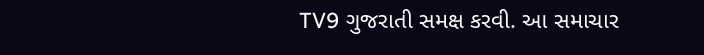TV9 ગુજરાતી સમક્ષ કરવી. આ સમાચાર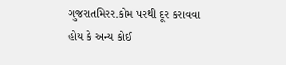ગુજરાતમિરર.કોમ પરથી દૂર કરાવવા હોય કે અન્ય કોઈ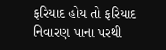ફરિયાદ હોય તો ફરિયાદ નિવારણ પાના પરથી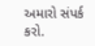અમારો સંપર્ક કરો.